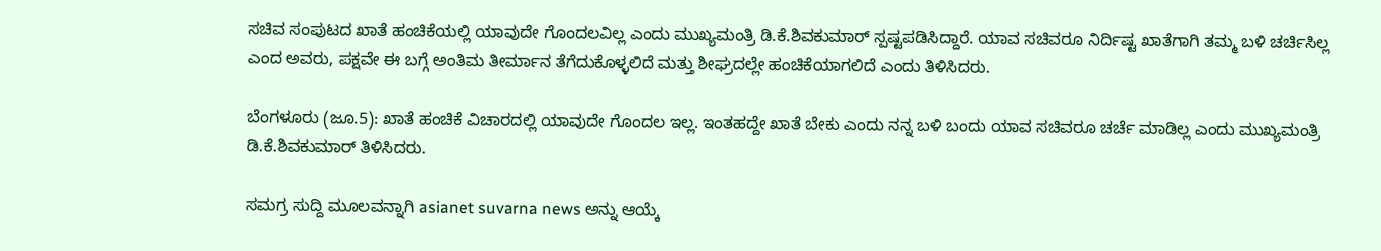ಸಚಿವ ಸಂಪುಟದ ಖಾತೆ ಹಂಚಿಕೆಯಲ್ಲಿ ಯಾವುದೇ ಗೊಂದಲವಿಲ್ಲ ಎಂದು ಮುಖ್ಯಮಂತ್ರಿ ಡಿ.ಕೆ.ಶಿವಕುಮಾರ್ ಸ್ಪಷ್ಟಪಡಿಸಿದ್ದಾರೆ. ಯಾವ ಸಚಿವರೂ ನಿರ್ದಿಷ್ಟ ಖಾತೆಗಾಗಿ ತಮ್ಮ ಬಳಿ ಚರ್ಚಿಸಿಲ್ಲ ಎಂದ ಅವರು, ಪಕ್ಷವೇ ಈ ಬಗ್ಗೆ ಅಂತಿಮ ತೀರ್ಮಾನ ತೆಗೆದುಕೊಳ್ಳಲಿದೆ ಮತ್ತು ಶೀಘ್ರದಲ್ಲೇ ಹಂಚಿಕೆಯಾಗಲಿದೆ ಎಂದು ತಿಳಿಸಿದರು.

ಬೆಂಗಳೂರು (ಜೂ.5): ಖಾತೆ ಹಂಚಿಕೆ ವಿಚಾರದಲ್ಲಿ ಯಾವುದೇ ಗೊಂದಲ ಇಲ್ಲ. ಇಂತಹದ್ದೇ ಖಾತೆ ಬೇಕು ಎಂದು ನನ್ನ ಬಳಿ ಬಂದು ಯಾವ ಸಚಿವರೂ ಚರ್ಚೆ ಮಾಡಿಲ್ಲ ಎಂದು ಮುಖ್ಯಮಂತ್ರಿ ಡಿ.ಕೆ.ಶಿವಕುಮಾರ್‌ ತಿಳಿಸಿದರು.

ಸಮಗ್ರ ಸುದ್ದಿ ಮೂಲವನ್ನಾಗಿ asianet suvarna news ಅನ್ನು ಆಯ್ಕೆ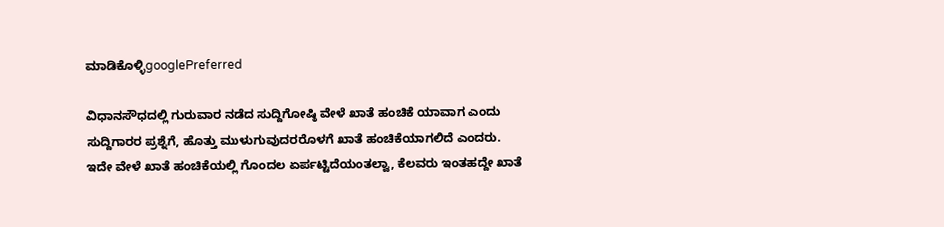ಮಾಡಿಕೊಳ್ಳಿgooglePreferred

ವಿಧಾನಸೌಧದಲ್ಲಿ ಗುರುವಾರ ನಡೆದ ಸುದ್ದಿಗೋಷ್ಠಿ ವೇಳೆ ಖಾತೆ ಹಂಚಿಕೆ ಯಾವಾಗ ಎಂದು ಸುದ್ದಿಗಾರರ ಪ್ರಶ್ನೆಗೆ, ಹೊತ್ತು ಮುಳುಗುವುದರರೊಳಗೆ ಖಾತೆ ಹಂಚಿಕೆಯಾಗಲಿದೆ ಎಂದರು. ಇದೇ ವೇಳೆ ಖಾತೆ ಹಂಚಿಕೆಯಲ್ಲಿ ಗೊಂದಲ ಏರ್ಪಟ್ಟಿದೆಯಂತಲ್ವಾ, ಕೆಲವರು ಇಂತಹದ್ದೇ ಖಾತೆ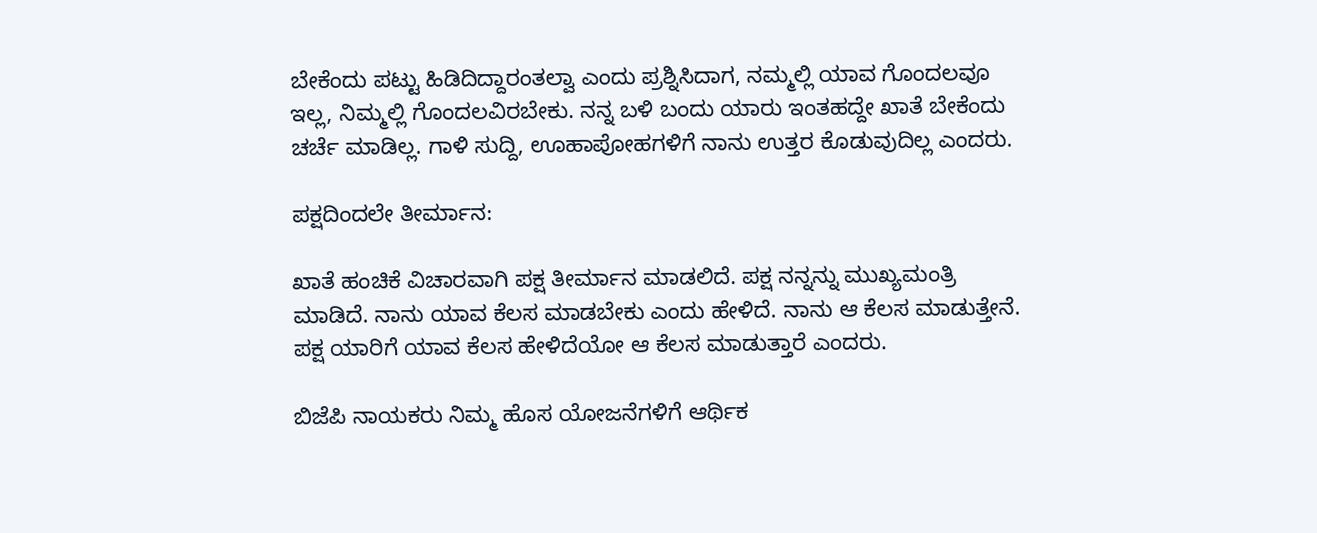ಬೇಕೆಂದು ಪಟ್ಟು ಹಿಡಿದಿದ್ದಾರಂತಲ್ವಾ ಎಂದು ಪ್ರಶ್ನಿಸಿದಾಗ, ನಮ್ಮಲ್ಲಿ ಯಾವ ಗೊಂದಲವೂ ಇಲ್ಲ, ನಿಮ್ಮಲ್ಲಿ ಗೊಂದಲವಿರಬೇಕು. ನನ್ನ ಬಳಿ ಬಂದು ಯಾರು ಇಂತಹದ್ದೇ ಖಾತೆ ಬೇಕೆಂದು ಚರ್ಚೆ ಮಾಡಿಲ್ಲ. ಗಾಳಿ ಸುದ್ದಿ, ಊಹಾಪೋಹಗಳಿಗೆ ನಾನು ಉತ್ತರ ಕೊಡುವುದಿಲ್ಲ ಎಂದರು.

ಪಕ್ಷದಿಂದಲೇ ತೀರ್ಮಾನ:

ಖಾತೆ ಹಂಚಿಕೆ ವಿಚಾರವಾಗಿ ಪಕ್ಷ ತೀರ್ಮಾನ ಮಾಡಲಿದೆ. ಪಕ್ಷ ನನ್ನನ್ನು ಮುಖ್ಯಮಂತ್ರಿ ಮಾಡಿದೆ. ನಾನು ಯಾವ ಕೆಲಸ ಮಾಡಬೇಕು ಎಂದು ಹೇಳಿದೆ. ನಾನು ಆ ಕೆಲಸ ಮಾಡುತ್ತೇನೆ. ಪಕ್ಷ ಯಾರಿಗೆ ಯಾವ ಕೆಲಸ ಹೇಳಿದೆಯೋ ಆ ಕೆಲಸ ಮಾಡುತ್ತಾರೆ ಎಂದರು.

ಬಿಜೆಪಿ ನಾಯಕರು ನಿಮ್ಮ ಹೊಸ ಯೋಜನೆಗಳಿಗೆ ಆರ್ಥಿಕ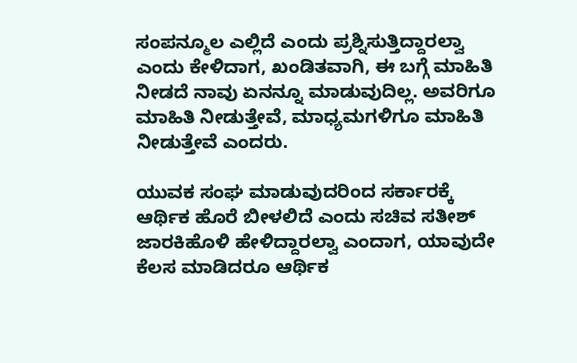ಸಂಪನ್ಮೂಲ ಎಲ್ಲಿದೆ ಎಂದು ಪ್ರಶ್ನಿಸುತ್ತಿದ್ದಾರಲ್ವಾ ಎಂದು ಕೇಳಿದಾಗ, ಖಂಡಿತವಾಗಿ, ಈ ಬಗ್ಗೆ ಮಾಹಿತಿ ನೀಡದೆ ನಾವು ಏನನ್ನೂ ಮಾಡುವುದಿಲ್ಲ. ಅವರಿಗೂ ಮಾಹಿತಿ ನೀಡುತ್ತೇವೆ, ಮಾಧ್ಯಮಗಳಿಗೂ ಮಾಹಿತಿ ನೀಡುತ್ತೇವೆ ಎಂದರು.

ಯುವಕ ಸಂಘ ಮಾಡುವುದರಿಂದ ಸರ್ಕಾರಕ್ಕೆ ಆರ್ಥಿಕ ಹೊರೆ ಬೀಳಲಿದೆ ಎಂದು ಸಚಿವ ಸತೀಶ್ ಜಾರಕಿಹೊಳಿ ಹೇಳಿದ್ದಾರಲ್ವಾ ಎಂದಾಗ, ಯಾವುದೇ ಕೆಲಸ ಮಾಡಿದರೂ ಆರ್ಥಿಕ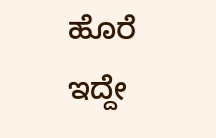ಹೊರೆ ಇದ್ದೇ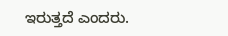ಇರುತ್ತದೆ ಎಂದರು.